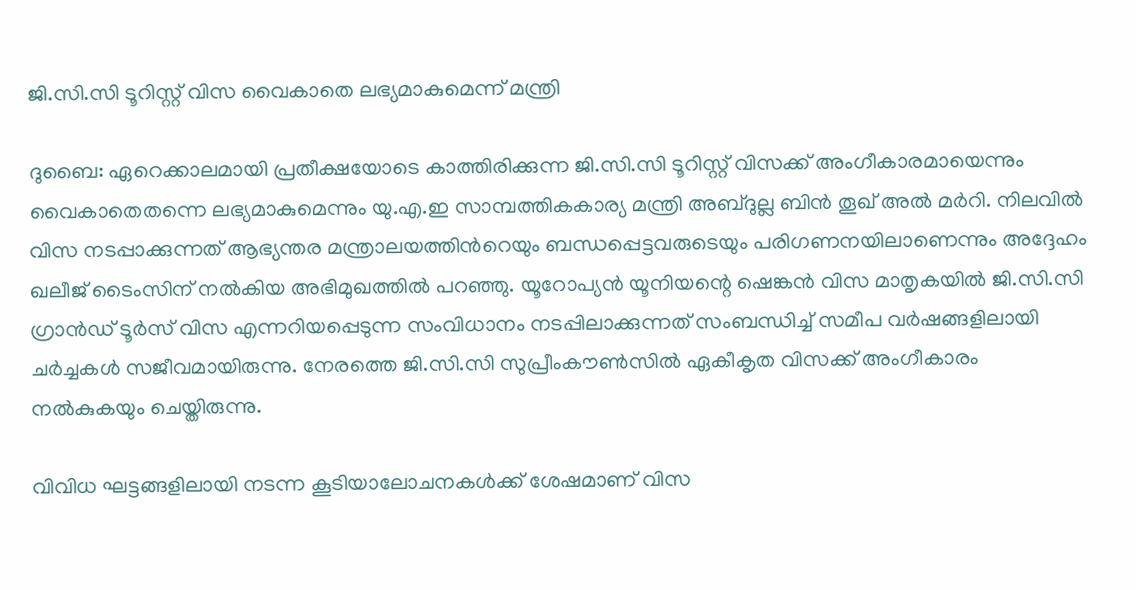ജി.സി.സി ടൂറിസ്റ്റ് വിസ വൈകാതെ ലഭ്യമാകുമെന്ന് മന്ത്രി

ദുബൈ: ഏറെക്കാലമായി പ്രതീക്ഷയോടെ കാത്തിരിക്കുന്ന ജി.സി.സി ടൂറിസ്റ്റ് വിസക്ക് അംഗീകാരമായെന്നും വൈകാതെതന്നെ ലഭ്യമാകുമെന്നും യു.എ.ഇ സാമ്പത്തികകാര്യ മന്ത്രി അബ്ദുല്ല ബിൻ തൂഖ് അൽ മർറി. നിലവിൽ വിസ നടപ്പാക്കുന്നത് ആഭ്യന്തര മന്ത്രാലയത്തിന്‍റെയും ബന്ധപ്പെട്ടവരുടെയും പരിഗണനയിലാണെന്നും അദ്ദേഹം ഖലീജ് ടൈംസിന് നൽകിയ അഭിമുഖത്തിൽ പറഞ്ഞു. യൂറോപ്യൻ യൂനിയന്റെ ഷെങ്കൻ വിസ മാതൃകയിൽ ജി.സി.സി ഗ്രാൻഡ് ടൂർസ് വിസ എന്നറിയപ്പെടുന്ന സംവിധാനം നടപ്പിലാക്കുന്നത് സംബന്ധിച്ച് സമീപ വർഷങ്ങളിലായി ചർച്ചകൾ സജീവമായിരുന്നു. നേരത്തെ ജി.സി.സി സുപ്രീംകൗൺസിൽ ഏകീകൃത വിസക്ക് അംഗീകാരം നൽകുകയും ചെയ്തിരുന്നു.

വിവിധ ഘട്ടങ്ങളിലായി നടന്ന കൂടിയാലോചനകൾക്ക് ശേഷമാണ് വിസ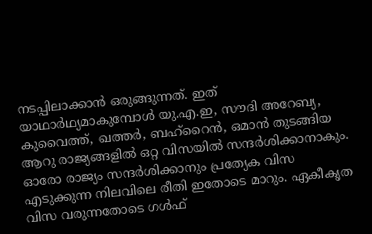നടപ്പിലാക്കാൻ ഒരുങ്ങുന്നത്. ഇത് യാഥാർഥ്യമാകുമ്പോൾ യു.എ.ഇ, സൗദി അറേബ്യ, കുവൈത്ത്, ഖത്തർ, ബഹ്റൈൻ, ഒമാൻ തുടങ്ങിയ ആറു രാജ്യങ്ങളിൽ ഒറ്റ വിസയിൽ സന്ദർശിക്കാനാകും. ഓരോ രാജ്യം സന്ദർശിക്കാനും പ്രത്യേക വിസ എടുക്കുന്ന നിലവിലെ രീതി ഇതോടെ മാറും. ഏകീകൃത വിസ വരുന്നതോടെ ഗൾഫ്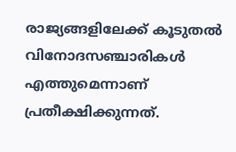രാജ്യങ്ങളിലേക്ക് കൂടുതൽ വിനോദസഞ്ചാരികൾ എത്തുമെന്നാണ് പ്രതീക്ഷിക്കുന്നത്.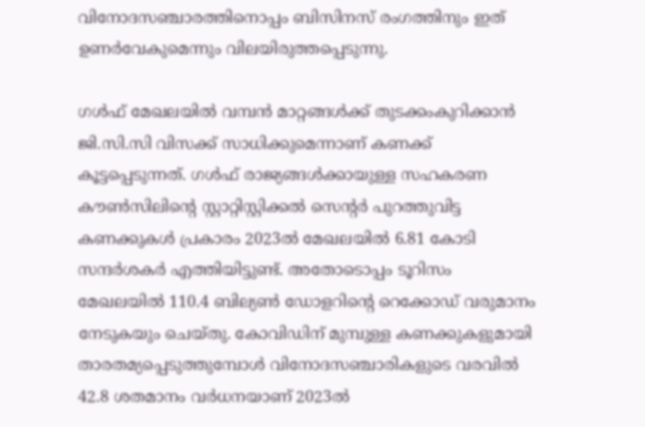വിനോദസഞ്ചാരത്തിനൊപ്പം ബിസിനസ് രംഗത്തിനും ഇത് ഉണർവേകുമെന്നും വിലയിരുത്തപ്പെടുന്നു.

ഗൾഫ് മേഖലയിൽ വമ്പൻ മാറ്റങ്ങൾക്ക് തുടക്കംകുറിക്കാൻ ജി.സി.സി വിസക്ക് സാധിക്കുമെന്നാണ് കണക്ക് കൂട്ടപ്പെടുന്നത്. ഗൾഫ് രാജ്യങ്ങൾക്കായുള്ള സഹകരണ കൗൺസിലിന്റെ സ്റ്റാറ്റിസ്റ്റിക്കൽ സെന്റർ പുറത്തുവിട്ട കണക്കുകൾ പ്രകാരം 2023ൽ മേഖലയിൽ 6.81 കോടി സന്ദർശകർ എത്തിയിട്ടുണ്ട്. അതോടൊപ്പം ടൂറിസം മേഖലയിൽ 110.4 ബില്യൺ ഡോളറിന്‍റെ റെക്കോഡ് വരുമാനം നേടുകയും ചെയ്തു. കോവിഡിന് മുമ്പുള്ള കണക്കുകളുമായി താരതമ്യപ്പെടുത്തുമ്പോൾ വിനോദസഞ്ചാരികളുടെ വരവിൽ 42.8 ശതമാനം വർധനയാണ് 2023ൽ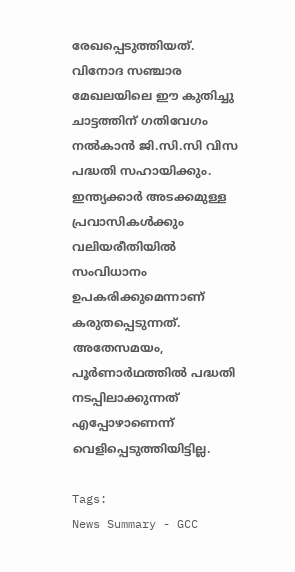രേഖപ്പെടുത്തിയത്. വിനോദ സഞ്ചാര മേഖലയിലെ ഈ കുതിച്ചു ചാട്ടത്തിന് ഗതിവേഗം നൽകാൻ ജി.സി.സി വിസ പദ്ധതി സഹായിക്കും. ഇന്ത്യക്കാർ അടക്കമുള്ള പ്രവാസികൾക്കും വലിയരീതിയിൽ സംവിധാനം ഉപകരിക്കുമെന്നാണ് കരുതപ്പെടുന്നത്. അതേസമയം, പൂർണാർഥത്തിൽ പദ്ധതി നടപ്പിലാക്കുന്നത് എപ്പോഴാണെന്ന് വെളിപ്പെടുത്തിയിട്ടില്ല.

Tags:
News Summary - GCC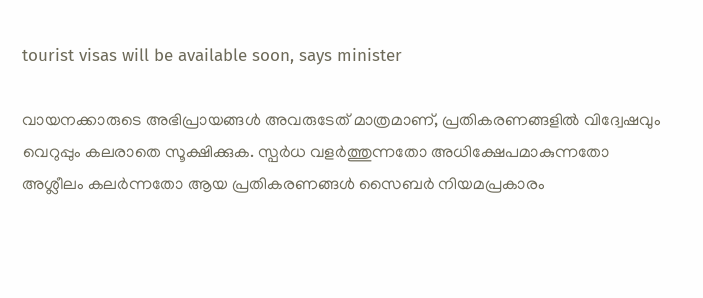tourist visas will be available soon, says minister

വായനക്കാരുടെ അഭിപ്രായങ്ങള്‍ അവരുടേത് മാത്രമാണ്, പ്രതികരണങ്ങളിൽ വിദ്വേഷവും വെറുപ്പും കലരാതെ സൂക്ഷിക്കുക. സ്പർധ വളർത്തുന്നതോ അധിക്ഷേപമാകുന്നതോ അശ്ലീലം കലർന്നതോ ആയ പ്രതികരണങ്ങൾ സൈബർ നിയമപ്രകാരം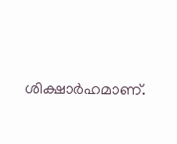ശിക്ഷാർഹമാണ്.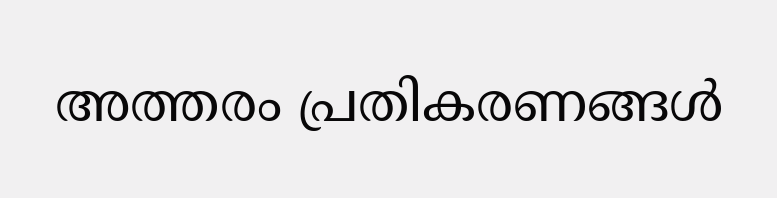അത്തരം പ്രതികരണങ്ങൾ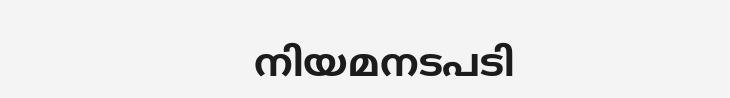നിയമനടപടി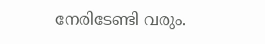നേരിടേണ്ടി വരും.